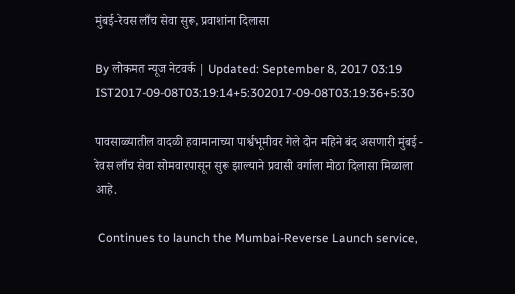मुंबई-रेवस लाँच सेवा सुरू, प्रवाशांना दिलासा

By लोकमत न्यूज नेटवर्क | Updated: September 8, 2017 03:19 IST2017-09-08T03:19:14+5:302017-09-08T03:19:36+5:30

पावसाळ्यातील वादळी हवामानाच्या पार्श्वभूमीवर गेले दोन महिने बंद असणारी मुंबई - रेवस लाँच सेवा सोमवारपासून सुरू झाल्याने प्रवासी वर्गाला मोठा दिलासा मिळाला आहे.

 Continues to launch the Mumbai-Reverse Launch service,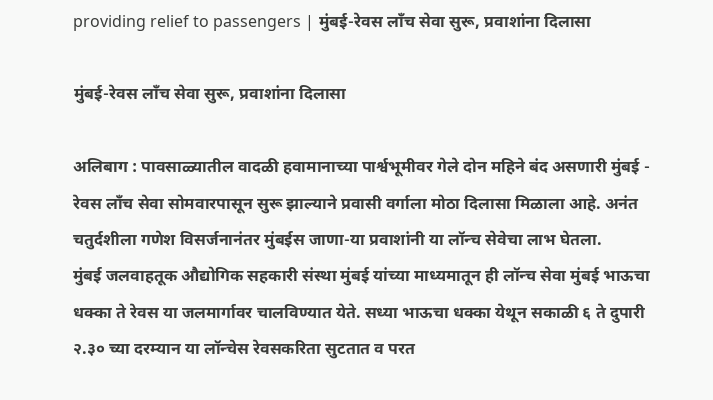providing relief to passengers | मुंबई-रेवस लाँच सेवा सुरू, प्रवाशांना दिलासा

मुंबई-रेवस लाँच सेवा सुरू, प्रवाशांना दिलासा

अलिबाग : पावसाळ्यातील वादळी हवामानाच्या पार्श्वभूमीवर गेले दोन महिने बंद असणारी मुंबई - रेवस लाँच सेवा सोमवारपासून सुरू झाल्याने प्रवासी वर्गाला मोठा दिलासा मिळाला आहे. अनंत चतुर्दशीला गणेश विसर्जनानंतर मुंबईस जाणा-या प्रवाशांनी या लॉन्च सेवेचा लाभ घेतला.
मुंबई जलवाहतूक औद्योगिक सहकारी संस्था मुंबई यांच्या माध्यमातून ही लॉन्च सेवा मुंबई भाऊचा धक्का ते रेवस या जलमार्गावर चालविण्यात येते. सध्या भाऊचा धक्का येथून सकाळी ६ ते दुपारी २.३० च्या दरम्यान या लॉन्चेस रेवसकरिता सुटतात व परत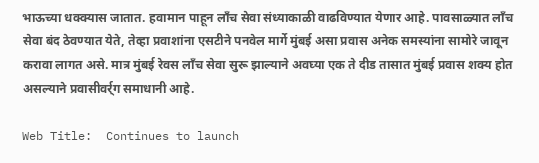भाऊच्या धक्क्यास जातात. हवामान पाहून लाँच सेवा संध्याकाळी वाढविण्यात येणार आहे. पावसाळ्यात लाँच सेवा बंद ठेवण्यात येते, तेव्हा प्रवाशांना एसटीने पनवेल मार्गे मुंबई असा प्रवास अनेक समस्यांना सामोरे जावून करावा लागत असे. मात्र मुंबई रेवस लाँच सेवा सुरू झाल्याने अवघ्या एक ते दीड तासात मुंबई प्रवास शक्य होत असल्याने प्रवासीवर्र्ग समाधानी आहे.

Web Title:  Continues to launch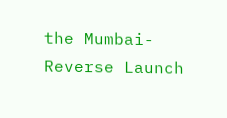the Mumbai-Reverse Launch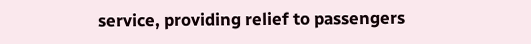service, providing relief to passengers